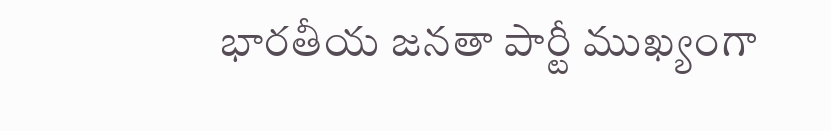భారతీయ జనతా పార్టీ ముఖ్యంగా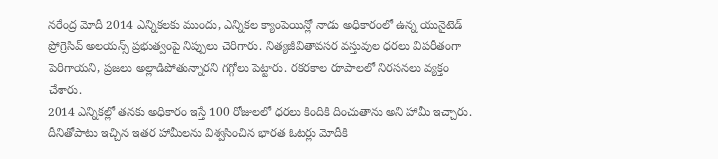నరేంద్ర మోదీ 2014 ఎన్నికలకు ముందు, ఎన్నికల క్యాంపెయిన్లో నాడు అధికారంలో ఉన్న యునైటెడ్ ప్రోగ్రెసివ్ అలయన్స్ ప్రభుత్వంపై నిప్పులు చెరిగారు. నిత్యజీవితావసర వస్తువుల ధరలు విపరీతంగా పెరిగాయని, ప్రజలు అల్లాడిపోతున్నారని గగ్గోలు పెట్టారు. రకరకాల రూపాలలో నిరసనలు వ్యక్తం చేశారు.
2014 ఎన్నికల్లో తనకు అధికారం ఇస్తే 100 రోజులలో ధరలు కిందికి దించుతాను అని హామీ ఇచ్చారు.
దీనితోపాటు ఇచ్చిన ఇతర హామీలను విశ్వసించిన భారత ఓటర్లు మోదీకి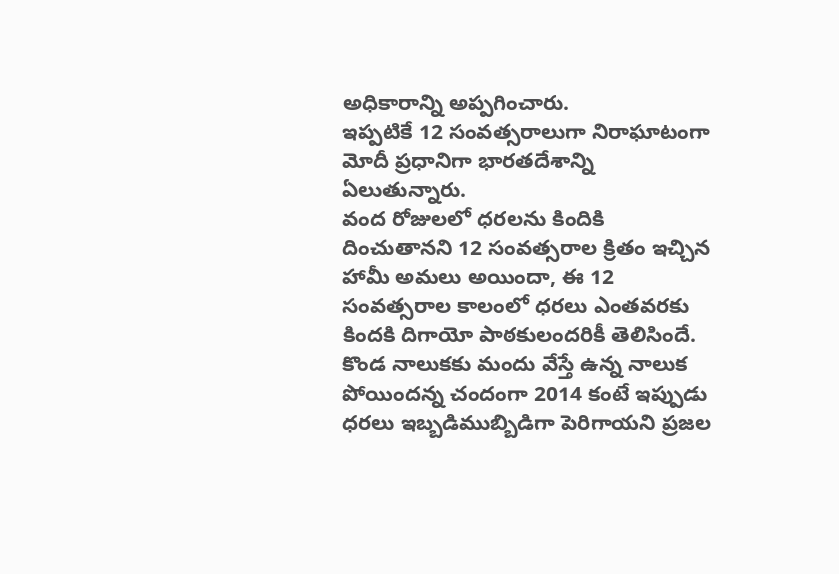అధికారాన్ని అప్పగించారు.
ఇప్పటికే 12 సంవత్సరాలుగా నిరాఘాటంగా మోదీ ప్రధానిగా భారతదేశాన్ని ఏలుతున్నారు.
వంద రోజులలో ధరలను కిందికి దించుతానని 12 సంవత్సరాల క్రితం ఇచ్చిన హామీ అమలు అయిందా, ఈ 12 సంవత్సరాల కాలంలో ధరలు ఎంతవరకు కిందకి దిగాయో పాఠకులందరికీ తెలిసిందే.
కొండ నాలుకకు మందు వేస్తే ఉన్న నాలుక పోయిందన్న చందంగా 2014 కంటే ఇప్పుడు ధరలు ఇబ్బడిముబ్బిడిగా పెరిగాయని ప్రజల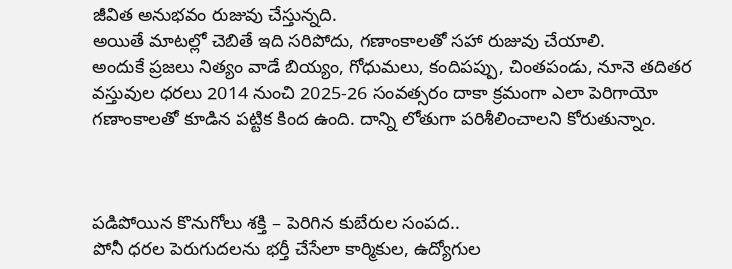జీవిత అనుభవం రుజువు చేస్తున్నది.
అయితే మాటల్లో చెబితే ఇది సరిపోదు, గణాంకాలతో సహా రుజువు చేయాలి.
అందుకే ప్రజలు నిత్యం వాడే బియ్యం, గోధుమలు, కందిపప్పు, చింతపండు, నూనె తదితర వస్తువుల ధరలు 2014 నుంచి 2025-26 సంవత్సరం దాకా క్రమంగా ఎలా పెరిగాయో గణాంకాలతో కూడిన పట్టిక కింద ఉంది. దాన్ని లోతుగా పరిశీలించాలని కోరుతున్నాం.



పడిపోయిన కొనుగోలు శక్తి – పెరిగిన కుబేరుల సంపద..
పోనీ ధరల పెరుగుదలను భర్తీ చేసేలా కార్మికుల, ఉద్యోగుల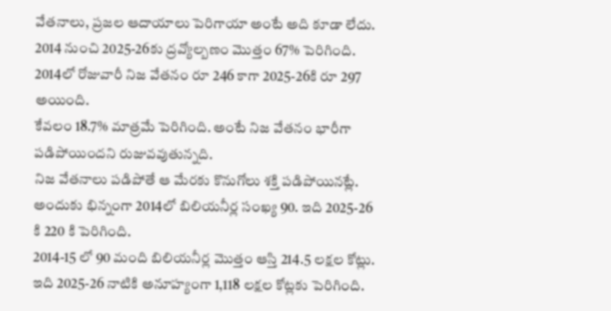వేతనాలు, ప్రజల ఆదాయాలు పెరిగాయా అంటే అది కూడా లేదు.
2014 నుంచి 2025-26కు ద్రవ్యోల్బణం మొత్తం 67% పెరిగింది. 2014లో రోజువారీ నిజ వేతనం రూ 246 కాగా 2025-26కి రూ 297 అయింది.
కేవలం 18.7% మాత్రమే పెరిగింది. అంటే నిజ వేతనం భారీగా పడిపోయిందని రుజువవుతున్నది.
నిజ వేతనాలు పడిపోతే ఆ మేరకు కొనుగోలు శక్తి పడిపోయినట్లే. అందుకు భిన్నంగా 2014లో బిలియనీర్ల సంఖ్య 90. ఇది 2025-26 కి 220 కి పెరిగింది.
2014-15 లో 90 మంది బిలియనీర్ల మొత్తం ఆస్తి 214.5 లక్షల కోట్లు. ఇది 2025-26 నాటికి అనూహ్యంగా 1,118 లక్షల కోట్లకు పెరిగింది.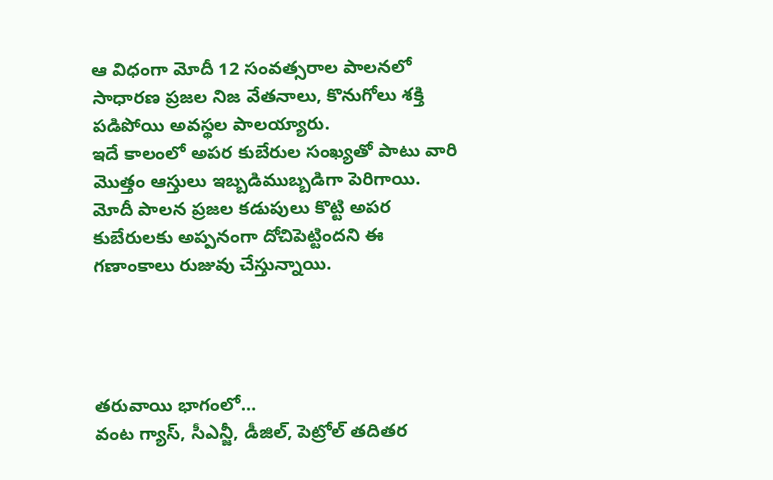ఆ విధంగా మోదీ 12 సంవత్సరాల పాలనలో సాధారణ ప్రజల నిజ వేతనాలు, కొనుగోలు శక్తి పడిపోయి అవస్థల పాలయ్యారు.
ఇదే కాలంలో అపర కుబేరుల సంఖ్యతో పాటు వారి మొత్తం ఆస్తులు ఇబ్బడిముబ్బడిగా పెరిగాయి.
మోదీ పాలన ప్రజల కడుపులు కొట్టి అపర కుబేరులకు అప్పనంగా దోచిపెట్టిందని ఈ గణాంకాలు రుజువు చేస్తున్నాయి.




తరువాయి భాగంలో…
వంట గ్యాస్, సీఎన్జీ, డీజిల్, పెట్రోల్ తదితర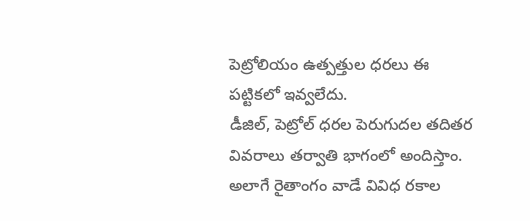పెట్రోలియం ఉత్పత్తుల ధరలు ఈ పట్టికలో ఇవ్వలేదు.
డీజిల్, పెట్రోల్ ధరల పెరుగుదల తదితర వివరాలు తర్వాతి భాగంలో అందిస్తాం.
అలాగే రైతాంగం వాడే వివిధ రకాల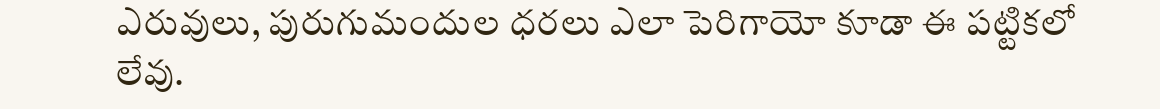ఎరువులు, పురుగుమందుల ధరలు ఎలా పెరిగాయో కూడా ఈ పట్టికలో లేవు.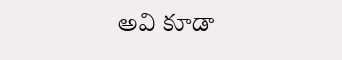అవి కూడా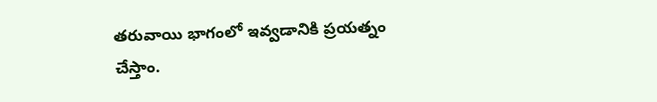తరువాయి భాగంలో ఇవ్వడానికి ప్రయత్నం చేస్తాం.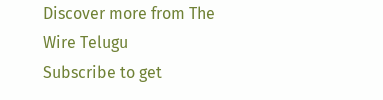Discover more from The Wire Telugu
Subscribe to get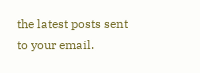the latest posts sent to your email.